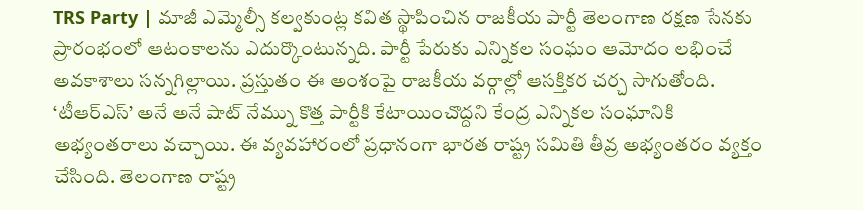TRS Party | మాజీ ఎమ్మెల్సీ కల్వకుంట్ల కవిత స్థాపించిన రాజకీయ పార్టీ తెలంగాణ రక్షణ సేనకు ప్రారంభంలో ఆటంకాలను ఎదుర్కొంటున్నది. పార్టీ పేరుకు ఎన్నికల సంఘం ఆమోదం లభించే అవకాశాలు సన్నగిల్లాయి. ప్రస్తుతం ఈ అంశంపై రాజకీయ వర్గాల్లో ఆసక్తికర చర్చ సాగుతోంది. ‘టీఆర్ఎస్’ అనే అనే షాట్ నేమ్ను కొత్త పార్టీకి కేటాయించొద్దని కేంద్ర ఎన్నికల సంఘానికి అభ్యంతరాలు వచ్చాయి. ఈ వ్యవహారంలో ప్రధానంగా భారత రాష్ట్ర సమితి తీవ్ర అభ్యంతరం వ్యక్తం చేసింది. తెలంగాణ రాష్ట్ర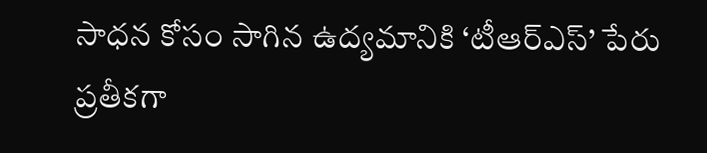సాధన కోసం సాగిన ఉద్యమానికి ‘టీఆర్ఎస్’ పేరు ప్రతీకగా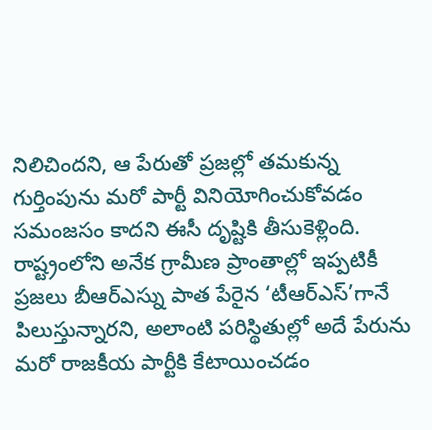నిలిచిందని, ఆ పేరుతో ప్రజల్లో తమకున్న గుర్తింపును మరో పార్టీ వినియోగించుకోవడం సమంజసం కాదని ఈసీ దృష్టికి తీసుకెళ్లింది. రాష్ట్రంలోని అనేక గ్రామీణ ప్రాంతాల్లో ఇప్పటికీ ప్రజలు బీఆర్ఎస్ను పాత పేరైన ‘టీఆర్ఎస్’గానే పిలుస్తున్నారని, అలాంటి పరిస్థితుల్లో అదే పేరును మరో రాజకీయ పార్టీకి కేటాయించడం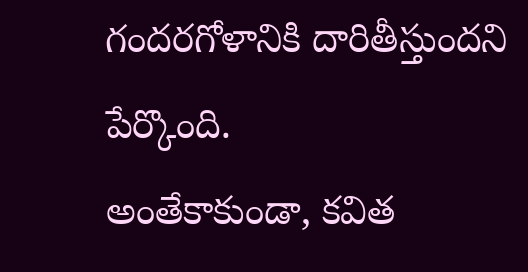గందరగోళానికి దారితీస్తుందని పేర్కొంది.
అంతేకాకుండా, కవిత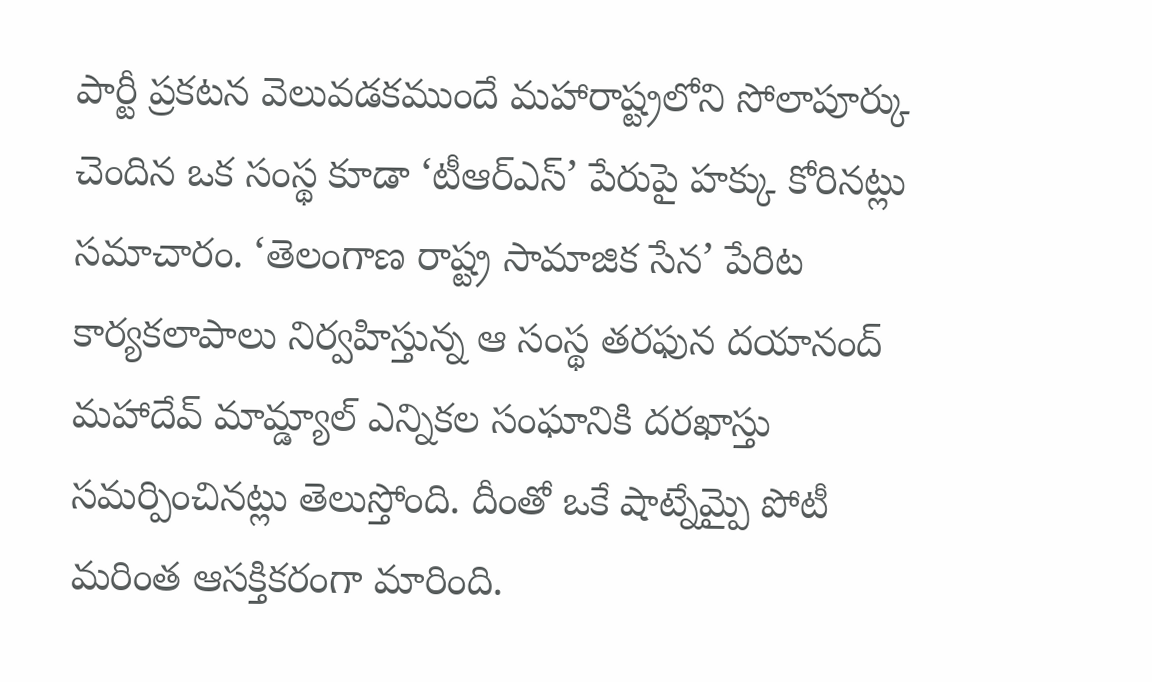పార్టీ ప్రకటన వెలువడకముందే మహారాష్ట్రలోని సోలాపూర్కు చెందిన ఒక సంస్థ కూడా ‘టీఆర్ఎస్’ పేరుపై హక్కు కోరినట్లు సమాచారం. ‘తెలంగాణ రాష్ట్ర సామాజిక సేన’ పేరిట కార్యకలాపాలు నిర్వహిస్తున్న ఆ సంస్థ తరఫున దయానంద్ మహాదేవ్ మామ్డ్యాల్ ఎన్నికల సంఘానికి దరఖాస్తు సమర్పించినట్లు తెలుస్తోంది. దీంతో ఒకే షాట్నేమ్పై పోటీ మరింత ఆసక్తికరంగా మారింది.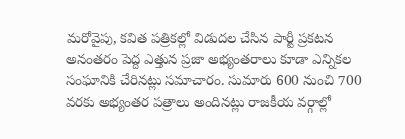మరోవైపు, కవిత పత్రికల్లో విడుదల చేసిన పార్టీ ప్రకటన అనంతరం పెద్ద ఎత్తున ప్రజా అభ్యంతరాలు కూడా ఎన్నికల సంఘానికి చేరినట్లు సమాచారం. సుమారు 600 నుంచి 700 వరకు అభ్యంతర పత్రాలు అందినట్లు రాజకీయ వర్గాల్లో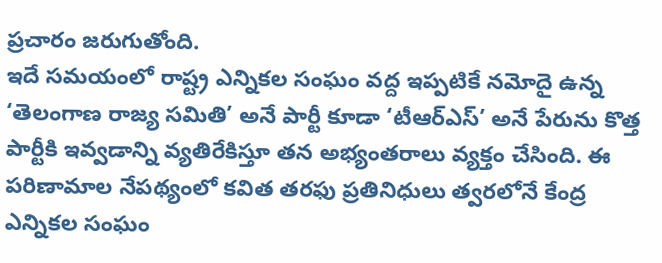ప్రచారం జరుగుతోంది.
ఇదే సమయంలో రాష్ట్ర ఎన్నికల సంఘం వద్ద ఇప్పటికే నమోదై ఉన్న ‘తెలంగాణ రాజ్య సమితి’ అనే పార్టీ కూడా ‘టీఆర్ఎస్’ అనే పేరును కొత్త పార్టీకి ఇవ్వడాన్ని వ్యతిరేకిస్తూ తన అభ్యంతరాలు వ్యక్తం చేసింది. ఈ పరిణామాల నేపథ్యంలో కవిత తరఫు ప్రతినిధులు త్వరలోనే కేంద్ర ఎన్నికల సంఘం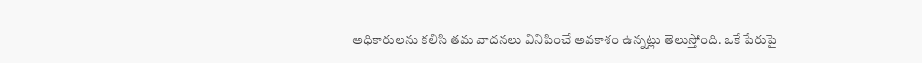అధికారులను కలిసి తమ వాదనలు వినిపించే అవకాశం ఉన్నట్లు తెలుస్తోంది. ఒకే పేరుపై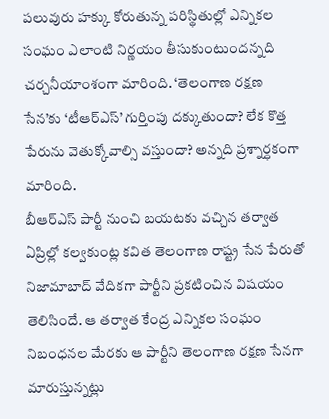పలువురు హక్కు కోరుతున్న పరిస్థితుల్లో ఎన్నికల సంఘం ఎలాంటి నిర్ణయం తీసుకుంటుందన్నది చర్చనీయాంశంగా మారింది. ‘తెలంగాణ రక్షణ సేన’కు ‘టీఆర్ఎస్’ గుర్తింపు దక్కుతుందా? లేక కొత్త పేరును వెతుక్కోవాల్సి వస్తుందా? అన్నది ప్రశ్నార్ధకంగా మారింది.
బీఆర్ఎస్ పార్టీ నుంచి బయటకు వచ్చిన తర్వాత ఏప్రిల్లో కల్వకుంట్ల కవిత తెలంగాణ రాష్ట్ర సేన పేరుతో నిజామాబాద్ వేదికగా పార్టీని ప్రకటించిన విషయం తెలిసిందే. ఆ తర్వాత కేంద్ర ఎన్నికల సంఘం నిబంధనల మేరకు ఆ పార్టీని తెలంగాణ రక్షణ సేనగా మారుస్తున్నట్లు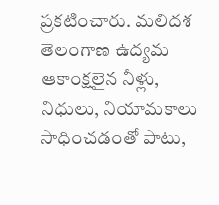ప్రకటించారు. మలిదశ తెలంగాణ ఉద్యమ ఆకాంక్షలైన నీళ్లు, నిధులు, నియామకాలు సాధించడంతో పాటు,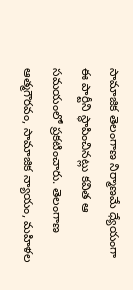సామాజిక తెలంగాణ నిర్మాణమే ధ్యేయంగా ఈ పార్టీని స్థాపించినట్లు కవిత ఆ సమయంలో ప్రకటించారు. తెలంగాణ ఆత్మగౌరవం, సామాజిక న్యాయం, మహిళల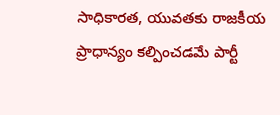సాధికారత, యువతకు రాజకీయ ప్రాధాన్యం కల్పించడమే పార్టీ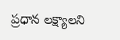ప్రధాన లక్ష్యాలని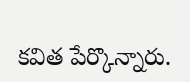కవిత పేర్కొన్నారు.